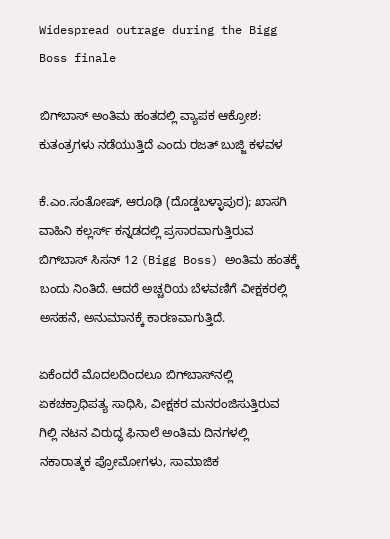Widespread outrage during the Bigg Boss finale

ಬಿಗ್‌ಬಾಸ್ ಅಂತಿಮ ಹಂತದಲ್ಲಿ ವ್ಯಾಪಕ ಆಕ್ರೋಶ: ಕುತಂತ್ರಗಳು ನಡೆಯುತ್ತಿದೆ ಎಂದು ರಜತ್ ಬುಜ್ಜಿ ಕಳವಳ

ಕೆ.ಎಂ.ಸಂತೋಷ್, ಆರೂಢಿ (ದೊಡ್ಡಬಳ್ಳಾಪುರ); ಖಾಸಗಿ ವಾಹಿನಿ ಕಲ್ಲರ್ಸ್ ಕನ್ನಡದಲ್ಲಿ ಪ್ರಸಾರವಾಗುತ್ತಿರುವ ಬಿಗ್‌ಬಾಸ್ ಸಿಸನ್ 12 (Bigg Boss) ಅಂತಿಮ ಹಂತಕ್ಕೆ ಬಂದು ನಿಂತಿದೆ. ಆದರೆ ಅಚ್ಚರಿಯ ಬೆಳವಣಿಗೆ ವೀಕ್ಷಕರಲ್ಲಿ ಅಸಹನೆ, ಅನುಮಾನಕ್ಕೆ ಕಾರಣವಾಗುತ್ತಿದೆ.

ಏಕೆಂದರೆ ಮೊದಲದಿಂದಲೂ ಬಿಗ್‌ಬಾಸ್‌ನಲ್ಲಿ ಏಕಚಕ್ರಾಧಿಪತ್ಯ ಸಾಧಿಸಿ, ವೀಕ್ಷಕರ ಮನರಂಜಿಸುತ್ತಿರುವ ಗಿಲ್ಲಿ ನಟನ ವಿರುದ್ಧ ಫಿನಾಲೆ ಅಂತಿಮ ದಿನಗಳಲ್ಲಿ ನಕಾರಾತ್ಮಕ ಪ್ರೋಮೋಗಳು, ಸಾಮಾಜಿಕ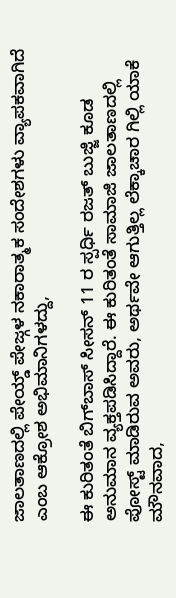ಜಾಲತಾಣದಲ್ಲಿ ಪೇಯ್ಡ್ ಪೇಜ್ಗಳ ನಕಾರಾತ್ಮಕ ಸಂದೇಶಗಳು ವ್ಯಾಪಕವಾಗಿದೆ ಎಂಬ ಆಕ್ರೋಶ ಅಭಿಮಾನಿಗಳದ್ದು,

ಈ ಕುರಿತಂತೆ ಬಿಗ್‌ಬಾಸ್ ಸೀಸನ್ 11 ರ ಸ್ಪರ್ಧಿ ರಜತ್ ಬುಜ್ಜಿ ಕೂಡ ಅನುಮಾನ ವ್ಯಕ್ತಪಡಿಸಿದ್ದಾರೆ. ಈ ಕುರಿತಂತೆ ಸಾಮಾಜಿ ಜಾಲತಾಣದಲ್ಲಿ ಪೋಸ್ಟ್ ಮಾಡಿರುವ ಅವರು, ಅರ್ಥವೇ ಆಗುತ್ತಿಲ್ಲ ಲೆಕ್ಕಾಚಾರ ಗಿಲ್ಲಿ‌ ಯಾಕೆ ಮೌನವಾದ,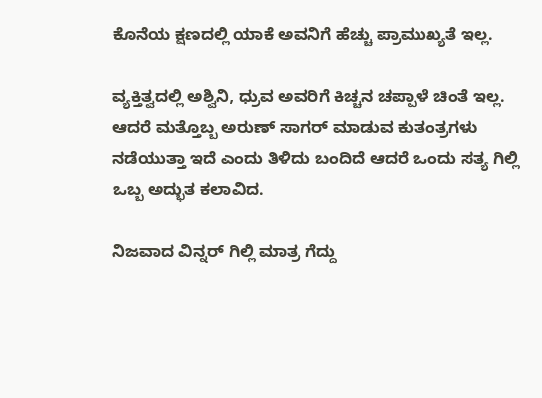ಕೊನೆಯ ಕ್ಷಣದಲ್ಲಿ ಯಾಕೆ ಅವನಿಗೆ ಹೆಚ್ಚು ಪ್ರಾಮುಖ್ಯತೆ ಇಲ್ಲ.

ವ್ಯಕ್ತಿತ್ವದಲ್ಲಿ ಅಶ್ವಿನಿ, ಧ್ರುವ ಅವರಿಗೆ ಕಿಚ್ಚನ ಚಪ್ಪಾಳೆ ಚಿಂತೆ ಇಲ್ಲ. ಆದರೆ ಮತ್ತೊಬ್ಬ ಅರುಣ್ ಸಾಗರ್ ಮಾಡುವ ಕುತಂತ್ರಗಳು ನಡೆಯುತ್ತಾ ಇದೆ ಎಂದು ತಿಳಿದು ಬಂದಿದೆ ಆದರೆ ಒಂದು ಸತ್ಯ ಗಿಲ್ಲಿ‌ ಒಬ್ಬ ಅದ್ಭುತ ಕಲಾವಿದ.

ನಿಜವಾದ ವಿನ್ನರ್ ಗಿಲ್ಲಿ‌ ಮಾತ್ರ ಗೆದ್ದು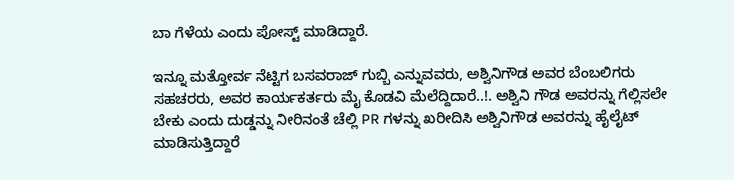ಬಾ ಗೆಳೆಯ ಎಂದು ಪೋಸ್ಟ್ ಮಾಡಿದ್ದಾರೆ.

ಇನ್ನೂ ಮತ್ತೋರ್ವ ನೆಟ್ಟಿಗ ಬಸವರಾಜ್ ಗುಬ್ಬಿ ಎನ್ನುವವರು, ಅಶ್ವಿನಿಗೌಡ ಅವರ ಬೆಂಬಲಿಗರು ಸಹಚರರು, ಅವರ ಕಾರ್ಯಕರ್ತರು ಮೈ ಕೊಡವಿ ಮೆಲೆದ್ದಿದಾರೆ..!. ಅಶ್ವಿನಿ ಗೌಡ ಅವರನ್ನು ಗೆಲ್ಲಿಸಲೇ ಬೇಕು ಎಂದು ದುಡ್ಡನ್ನು ನೀರಿನಂತೆ ಚೆಲ್ಲಿ PR ಗಳನ್ನು ಖರೀದಿಸಿ ಅಶ್ವಿನಿಗೌಡ ಅವರನ್ನು ಹೈಲೈಟ್ ಮಾಡಿಸುತ್ತಿದ್ದಾರೆ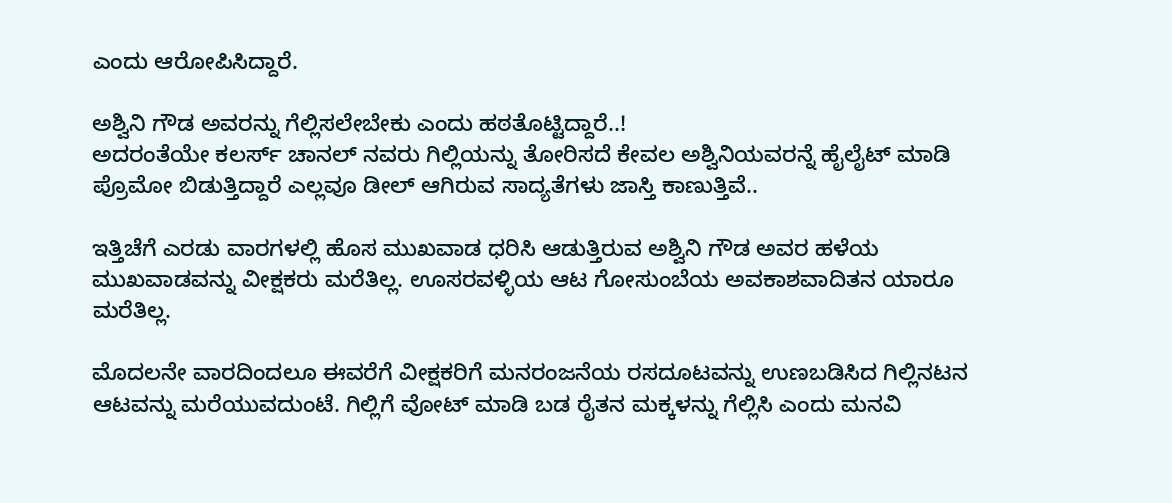ಎಂದು ಆರೋಪಿಸಿದ್ದಾರೆ.

ಅಶ್ವಿನಿ ಗೌಡ ಅವರನ್ನು ಗೆಲ್ಲಿಸಲೇಬೇಕು ಎಂದು ಹಠತೊಟ್ಟಿದ್ದಾರೆ..!
ಅದರಂತೆಯೇ ಕಲರ್ಸ್ ಚಾನಲ್ ನವರು ಗಿಲ್ಲಿಯನ್ನು ತೋರಿಸದೆ ಕೇವಲ ಅಶ್ವಿನಿಯವರನ್ನೆ ಹೈಲೈಟ್ ಮಾಡಿ ಪ್ರೊಮೋ ಬಿಡುತ್ತಿದ್ದಾರೆ ಎಲ್ಲವೂ ಡೀಲ್ ಆಗಿರುವ ಸಾದ್ಯತೆಗಳು ಜಾಸ್ತಿ ಕಾಣುತ್ತಿವೆ..

ಇತ್ತಿಚೆಗೆ ಎರಡು ವಾರಗಳಲ್ಲಿ ಹೊಸ ಮುಖವಾಡ ಧರಿಸಿ ಆಡುತ್ತಿರುವ ಅಶ್ವಿನಿ ಗೌಡ ಅವರ ಹಳೆಯ ಮುಖವಾಡವನ್ನು ವೀಕ್ಷಕರು ಮರೆತಿಲ್ಲ. ಊಸರವಳ್ಳಿಯ ಆಟ ಗೋಸುಂಬೆಯ ಅವಕಾಶವಾದಿತನ ಯಾರೂ ಮರೆತಿಲ್ಲ.

ಮೊದಲನೇ ವಾರದಿಂದಲೂ ಈವರೆಗೆ ವೀಕ್ಷಕರಿಗೆ ಮನರಂಜನೆಯ ರಸದೂಟವನ್ನು ಉಣಬಡಿಸಿದ ಗಿಲ್ಲಿನಟನ ಆಟವನ್ನು ಮರೆಯುವದುಂಟೆ. ಗಿಲ್ಲಿಗೆ ವೋಟ್ ಮಾಡಿ ಬಡ ರೈತನ ಮಕ್ಕಳನ್ನು ಗೆಲ್ಲಿಸಿ ಎಂದು ಮನವಿ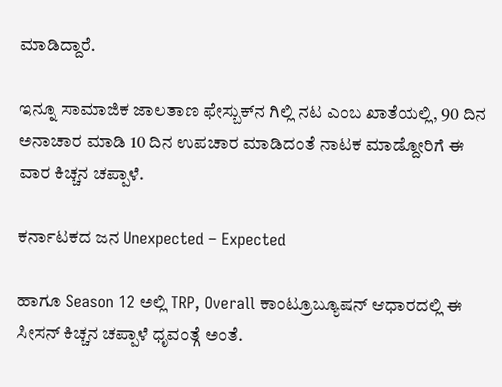ಮಾಡಿದ್ದಾರೆ.

ಇನ್ನೂ ಸಾಮಾಜಿಕ ಜಾಲತಾಣ ಫೇಸ್ಬುಕ್‌ನ ಗಿಲ್ಲಿ ನಟ ಎಂಬ ಖಾತೆಯಲ್ಲಿ, 90 ದಿನ ಅನಾಚಾರ ಮಾಡಿ 10 ದಿನ ಉಪಚಾರ ಮಾಡಿದಂತೆ ನಾಟಕ ಮಾಡ್ದೋರಿಗೆ ಈ ವಾರ ಕಿಚ್ಚನ ಚಪ್ಪಾಳೆ.

ಕರ್ನಾಟಕದ ಜನ Unexpected – Expected

ಹಾಗೂ Season 12 ಅಲ್ಲಿ TRP, Overall ಕಾಂಟ್ರೂಬ್ಯೂಷನ್ ಆಧಾರದಲ್ಲಿ ಈ ಸೀಸನ್ ಕಿಚ್ಚನ ಚಪ್ಪಾಳೆ ಧೃವಂತ್ಗೆ ಅಂತೆ.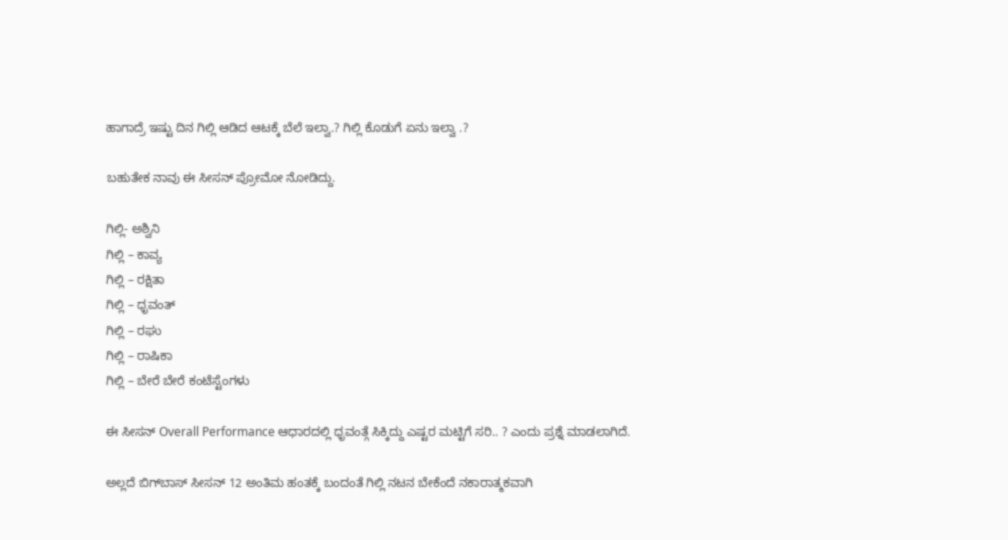ಹಾಗಾದ್ರೆ ಇಷ್ಟು ದಿನ ಗಿಲ್ಲಿ ಆಡಿದ ಆಟಕ್ಕೆ ಬೆಲೆ ಇಲ್ವಾ‌.? ಗಿಲ್ಲಿ ಕೊಡುಗೆ ಏನು ಇಲ್ವಾ ‌.?

ಬಹುತೇಕ ನಾವು ಈ ಸೀಸನ್ ಪ್ರೋಮೋ ನೋಡಿದ್ದು.

ಗಿಲ್ಲಿ- ಅಶ್ವಿನಿ
ಗಿಲ್ಲಿ – ಕಾವ್ಯ
ಗಿಲ್ಲಿ – ರಕ್ಷಿತಾ
ಗಿಲ್ಲಿ – ಧೃವಂತ್
ಗಿಲ್ಲಿ – ರಘು
ಗಿಲ್ಲಿ – ರಾಷಿಕಾ
ಗಿಲ್ಲಿ – ಬೇರೆ ಬೇರೆ ಕಂಟೆಸ್ಟೆಂಗಳು

ಈ ಸೀಸನ್ Overall Performance ಆಧಾರದಲ್ಲಿ ಧೃವಂತ್ಗೆ ಸಿಕ್ಕಿದ್ದು ಎಷ್ಟರ ಮಟ್ಟಿಗೆ ಸರಿ.. ? ಎಂದು ಪ್ರಶ್ನೆ ಮಾಡಲಾಗಿದೆ.

ಅಲ್ಲದೆ ಬಿಗ್‌ಬಾಸ್ ಸೀಸನ್ 12 ಅಂತಿಮ ಹಂತಕ್ಕೆ ಬಂದಂತೆ ಗಿಲ್ಲಿ ನಟನ ಬೇಕೆಂದೆ ನಕಾರಾತ್ಮಕವಾಗಿ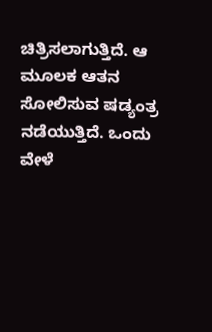ಚಿತ್ರಿಸಲಾಗುತ್ತಿದೆ. ಆ ಮೂಲಕ ಆತನ ಸೋಲಿಸುವ ಷಡ್ಯಂತ್ರ ನಡೆಯುತ್ತಿದೆ. ಒಂದು ವೇಳೆ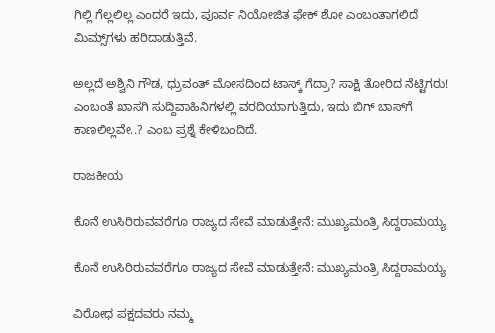ಗಿಲ್ಲಿ ಗೆಲ್ಲಲಿಲ್ಲ ಎಂದರೆ ಇದು, ಪೂರ್ವ ನಿಯೋಜಿತ ಫೇಕ್ ಶೋ ಎಂಬಂತಾಗಲಿದೆ ಮಿಮ್ಸ್‌ಗಳು ಹರಿದಾಡುತ್ತಿವೆ.

ಅಲ್ಲದೆ ಅಶ್ವಿನಿ ಗೌಡ, ಧ್ರುವಂತ್ ಮೋಸದಿಂದ ಟಾಸ್ಕ್ ಗೆದ್ರಾ? ಸಾಕ್ಷಿ ತೋರಿದ ನೆಟ್ಟಿಗರು! ಎಂಬಂತೆ ಖಾಸಗಿ ಸುದ್ದಿವಾಹಿನಿಗಳಲ್ಲಿ ವರದಿಯಾಗುತ್ತಿದು, ಇದು ಬಿಗ್ ಬಾಸ್‌‌ಗೆ ಕಾಣಲಿಲ್ಲವೇ..? ಎಂಬ ಪ್ರಶ್ನೆ ಕೇಳಿಬಂದಿದೆ.

ರಾಜಕೀಯ

ಕೊನೆ ಉಸಿರಿರುವವರೆಗೂ ರಾಜ್ಯದ ಸೇವೆ ಮಾಡುತ್ತೇನೆ: ಮುಖ್ಯಮಂತ್ರಿ ಸಿದ್ದರಾಮಯ್ಯ

ಕೊನೆ ಉಸಿರಿರುವವರೆಗೂ ರಾಜ್ಯದ ಸೇವೆ ಮಾಡುತ್ತೇನೆ: ಮುಖ್ಯಮಂತ್ರಿ ಸಿದ್ದರಾಮಯ್ಯ

ವಿರೋಧ ಪಕ್ಷದವರು ನಮ್ಮ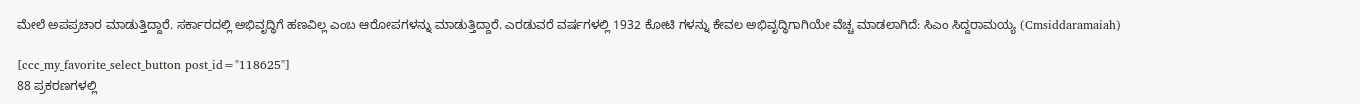ಮೇಲೆ ಅಪಪ್ರಚಾರ ಮಾಡುತ್ತಿದ್ದಾರೆ. ಸರ್ಕಾರದಲ್ಲಿ ಅಭಿವೃದ್ಧಿಗೆ ಹಣವಿಲ್ಲ ಎಂಬ ಆರೋಪಗಳನ್ನು ಮಾಡುತ್ತಿದ್ದಾರೆ. ಎರಡುವರೆ ವರ್ಷಗಳಲ್ಲಿ 1932 ಕೋಟಿ ಗಳನ್ನು ಕೇವಲ ಅಭಿವೃದ್ಧಿಗಾಗಿಯೇ ವೆಚ್ಚ ಮಾಡಲಾಗಿದೆ: ಸಿಎಂ ಸಿದ್ದರಾಮಯ್ಯ (Cmsiddaramaiah)

[ccc_my_favorite_select_button post_id="118625"]
88 ಪ್ರಕರಣಗಳಲ್ಲಿ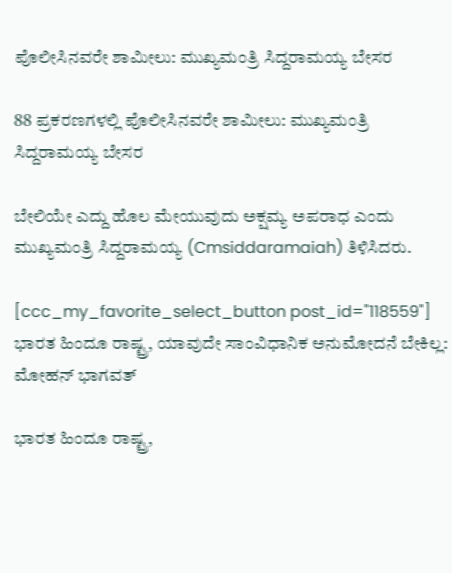ಪೊಲೀಸಿನವರೇ ಶಾಮೀಲು: ಮುಖ್ಯಮಂತ್ರಿ ಸಿದ್ದರಾಮಯ್ಯ ಬೇಸರ

88 ಪ್ರಕರಣಗಳಲ್ಲಿ ಪೊಲೀಸಿನವರೇ ಶಾಮೀಲು: ಮುಖ್ಯಮಂತ್ರಿ ಸಿದ್ದರಾಮಯ್ಯ ಬೇಸರ

ಬೇಲಿಯೇ ಎದ್ದು ಹೊಲ ಮೇಯುವುದು ಅಕ್ಷಮ್ಯ ಅಪರಾಧ ಎಂದು ಮುಖ್ಯಮಂತ್ರಿ ಸಿದ್ದರಾಮಯ್ಯ (Cmsiddaramaiah) ತಿಳಿಸಿದರು.

[ccc_my_favorite_select_button post_id="118559"]
ಭಾರತ ಹಿಂದೂ ರಾಷ್ಟ್ರ, ಯಾವುದೇ ಸಾಂವಿಧಾನಿಕ ಅನುಮೋದನೆ ಬೇಕಿಲ್ಲ: ಮೋಹನ್ ಭಾಗವತ್

ಭಾರತ ಹಿಂದೂ ರಾಷ್ಟ್ರ,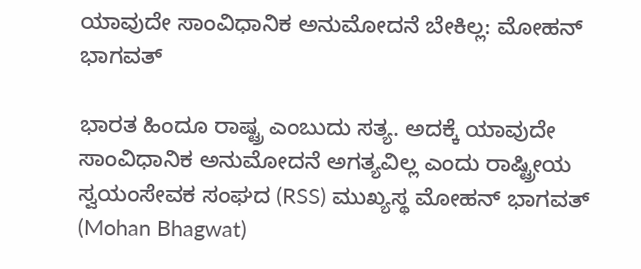ಯಾವುದೇ ಸಾಂವಿಧಾನಿಕ ಅನುಮೋದನೆ ಬೇಕಿಲ್ಲ: ಮೋಹನ್ ಭಾಗವತ್

ಭಾರತ ಹಿಂದೂ ರಾಷ್ಟ್ರ ಎಂಬುದು ಸತ್ಯ. ಅದಕ್ಕೆ ಯಾವುದೇ ಸಾಂವಿಧಾನಿಕ ಅನುಮೋದನೆ ಅಗತ್ಯವಿಲ್ಲ ಎಂದು ರಾಷ್ಟ್ರೀಯ ಸ್ವಯಂಸೇವಕ ಸಂಘದ (RSS) ಮುಖ್ಯಸ್ಥ ಮೋಹನ್ ಭಾಗವತ್ (Mohan Bhagwat)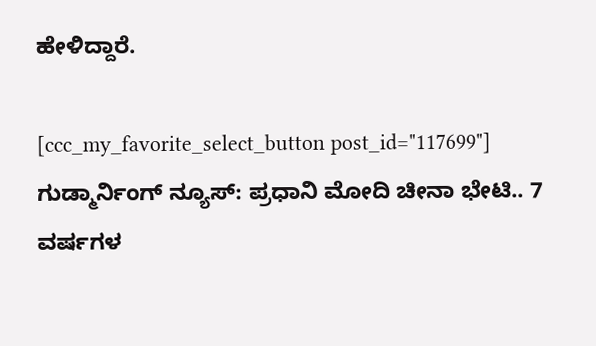ಹೇಳಿದ್ದಾರೆ.

[ccc_my_favorite_select_button post_id="117699"]
ಗುಡ್ಮಾರ್ನಿಂಗ್ ನ್ಯೂಸ್: ಪ್ರಧಾನಿ ಮೋದಿ ಚೀನಾ ಭೇಟಿ.. 7 ವರ್ಷಗಳ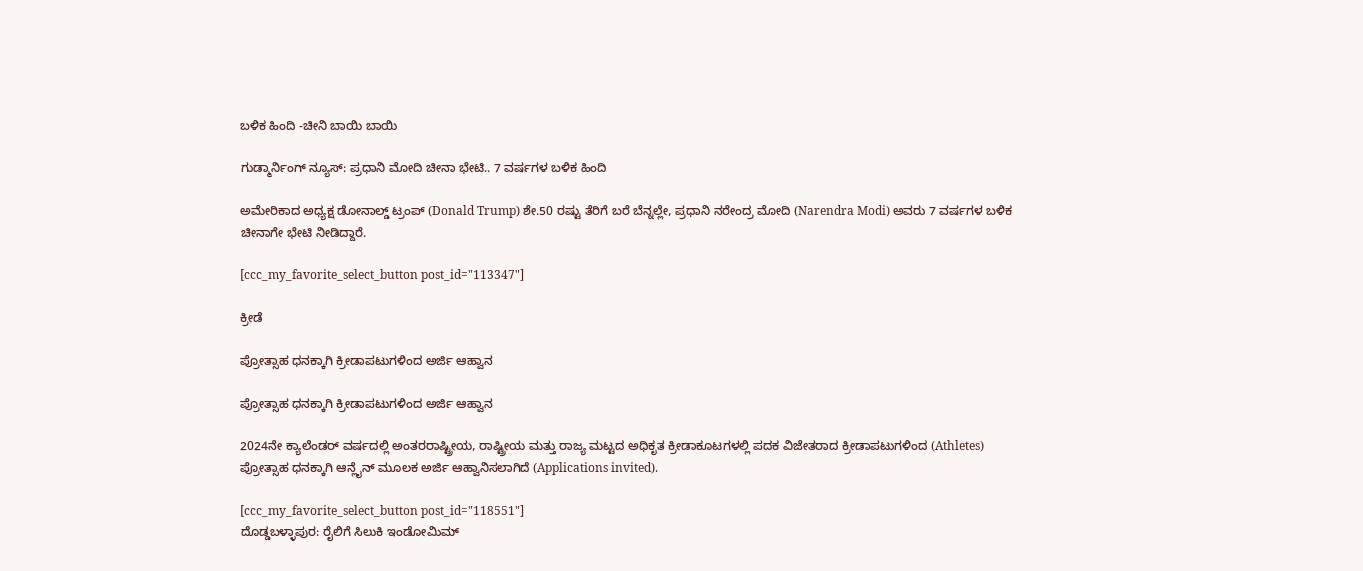ಬಳಿಕ ಹಿಂದಿ -ಚೀನಿ ಬಾಯಿ ಬಾಯಿ

ಗುಡ್ಮಾರ್ನಿಂಗ್ ನ್ಯೂಸ್: ಪ್ರಧಾನಿ ಮೋದಿ ಚೀನಾ ಭೇಟಿ.. 7 ವರ್ಷಗಳ ಬಳಿಕ ಹಿಂದಿ

ಅಮೇರಿಕಾದ ಅಧ್ಯಕ್ಷ ಡೋನಾಲ್ಡ್ ಟ್ರಂಪ್ (Donald Trump) ಶೇ.50 ರಷ್ಟು ತೆರಿಗೆ ಬರೆ ಬೆನ್ನಲ್ಲೇ, ಪ್ರಧಾನಿ ನರೇಂದ್ರ ಮೋದಿ (Narendra Modi) ಅವರು 7 ವರ್ಷಗಳ ಬಳಿಕ ಚೀನಾಗೇ ಭೇಟಿ ನೀಡಿದ್ದಾರೆ.

[ccc_my_favorite_select_button post_id="113347"]

ಕ್ರೀಡೆ

ಪ್ರೋತ್ಸಾಹ ಧನಕ್ಕಾಗಿ ಕ್ರೀಡಾಪಟುಗಳಿಂದ ಅರ್ಜಿ ಆಹ್ವಾನ

ಪ್ರೋತ್ಸಾಹ ಧನಕ್ಕಾಗಿ ಕ್ರೀಡಾಪಟುಗಳಿಂದ ಅರ್ಜಿ ಆಹ್ವಾನ

2024ನೇ ಕ್ಯಾಲೆಂಡರ್ ವರ್ಷದಲ್ಲಿ ಅಂತರರಾಷ್ಟ್ರೀಯ, ರಾಷ್ಟ್ರೀಯ ಮತ್ತು ರಾಜ್ಯ ಮಟ್ಟದ ಅಧಿಕೃತ ಕ್ರೀಡಾಕೂಟಗಳಲ್ಲಿ ಪದಕ ವಿಜೇತರಾದ ಕ್ರೀಡಾಪಟುಗಳಿಂದ (Athletes) ಪ್ರೋತ್ಸಾಹ ಧನಕ್ಕಾಗಿ ಆನ್ಲೈನ್ ಮೂಲಕ ಅರ್ಜಿ ಆಹ್ವಾನಿಸಲಾಗಿದೆ (Applications invited).

[ccc_my_favorite_select_button post_id="118551"]
ದೊಡ್ಡಬಳ್ಳಾಪುರ: ರೈಲಿಗೆ ಸಿಲುಕಿ ಇಂಡೋಮಿಮ್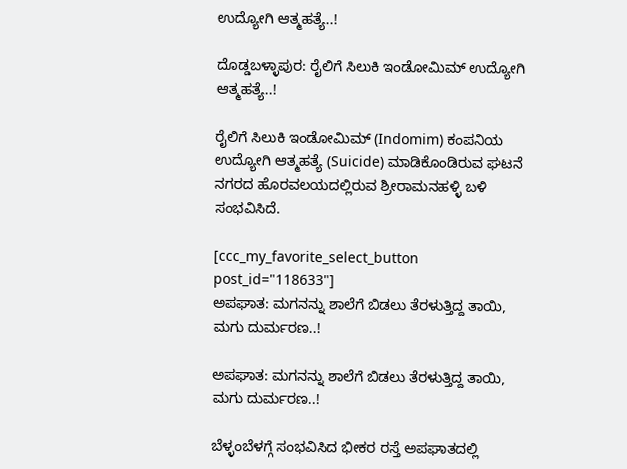ಉದ್ಯೋಗಿ ಆತ್ಮಹತ್ಯೆ..!

ದೊಡ್ಡಬಳ್ಳಾಪುರ: ರೈಲಿಗೆ ಸಿಲುಕಿ ಇಂಡೋಮಿಮ್ ಉದ್ಯೋಗಿ ಆತ್ಮಹತ್ಯೆ..!

ರೈಲಿಗೆ ಸಿಲುಕಿ ಇಂಡೋಮಿಮ್ (Indomim) ಕಂಪನಿಯ ಉದ್ಯೋಗಿ ಆತ್ಮಹತ್ಯೆ (Suicide) ಮಾಡಿಕೊಂಡಿರುವ ಘಟನೆ ನಗರದ ಹೊರವಲಯದಲ್ಲಿರುವ ಶ್ರೀರಾಮನಹಳ್ಳಿ ಬಳಿ ಸಂಭವಿಸಿದೆ.

[ccc_my_favorite_select_button post_id="118633"]
ಅಪಘಾತ: ಮಗನನ್ನು ಶಾಲೆಗೆ ಬಿಡಲು ತೆರಳುತ್ತಿದ್ದ ತಾಯಿ, ಮಗು ದುರ್ಮರಣ..!

ಅಪಘಾತ: ಮಗನನ್ನು ಶಾಲೆಗೆ ಬಿಡಲು ತೆರಳುತ್ತಿದ್ದ ತಾಯಿ, ಮಗು ದುರ್ಮರಣ..!

ಬೆಳ್ಳಂಬೆಳಗ್ಗೆ ಸಂಭವಿಸಿದ ಭೀಕರ ರಸ್ತೆ ಅಪಘಾತದಲ್ಲಿ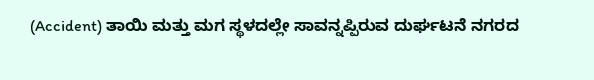(Accident) ತಾಯಿ ಮತ್ತು ಮಗ ಸ್ಥಳದಲ್ಲೇ ಸಾವನ್ನಪ್ಪಿರುವ ದುರ್ಘಟನೆ ನಗರದ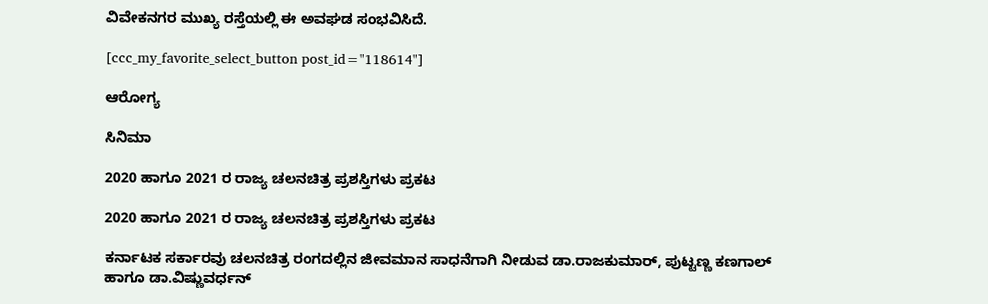ವಿವೇಕನಗರ ಮುಖ್ಯ ರಸ್ತೆಯಲ್ಲಿ ಈ ಅವಘಡ ಸಂಭವಿಸಿದೆ.

[ccc_my_favorite_select_button post_id="118614"]

ಆರೋಗ್ಯ

ಸಿನಿಮಾ

2020 ಹಾಗೂ 2021 ರ ರಾಜ್ಯ ಚಲನಚಿತ್ರ ಪ್ರಶಸ್ತಿಗಳು ಪ್ರಕಟ

2020 ಹಾಗೂ 2021 ರ ರಾಜ್ಯ ಚಲನಚಿತ್ರ ಪ್ರಶಸ್ತಿಗಳು ಪ್ರಕಟ

ಕರ್ನಾಟಕ ಸರ್ಕಾರವು ಚಲನಚಿತ್ರ ರಂಗದಲ್ಲಿನ ಜೀವಮಾನ ಸಾಧನೆಗಾಗಿ ನೀಡುವ ಡಾ.ರಾಜಕುಮಾರ್, ಪುಟ್ಟಣ್ಣ ಕಣಗಾಲ್ ಹಾಗೂ ಡಾ.ವಿಷ್ಣುವರ್ಧನ್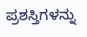ಪ್ರಶಸ್ತಿಗಳನ್ನು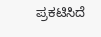ಪ್ರಕಟಿಸಿದೆ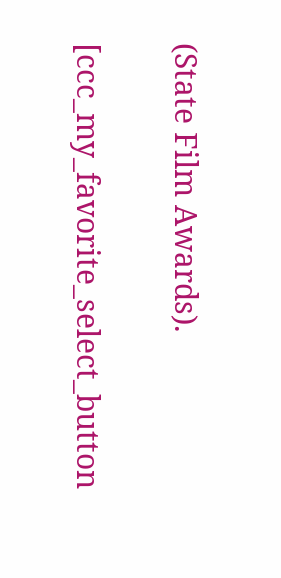(State Film Awards).

[ccc_my_favorite_select_button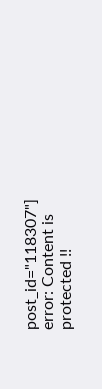post_id="118307"]
error: Content is protected !!